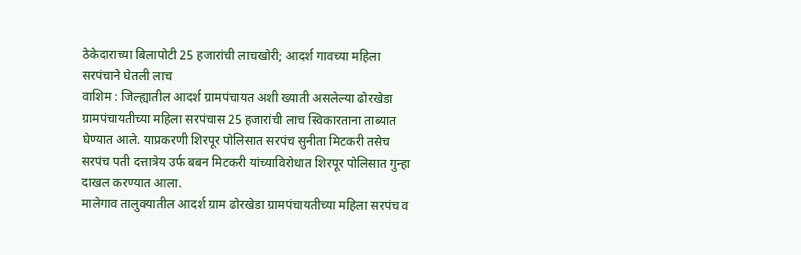ठेकेदाराच्या बिलापोटी 25 हजारांची लाचखोरी; आदर्श गावच्या महिला सरपंचाने घेतली लाच
वाशिम : जिल्ह्यातील आदर्श ग्रामपंचायत अशी ख्याती असलेल्या ढोरखेडा ग्रामपंचायतीच्या महिला सरपंचास 25 हजारांची लाच स्विकारताना ताब्यात घेण्यात आले. याप्रकरणी शिरपूर पोलिसात सरपंच सुनीता मिटकरी तसेच सरपंच पती दत्तात्रेय उर्फ बबन मिटकरी यांच्याविरोधात शिरपूर पोलिसात गुन्हा दाखल करण्यात आला.
मालेगाव तालुक्यातील आदर्श ग्राम ढोरखेडा ग्रामपंचायतीच्या महिला सरपंच व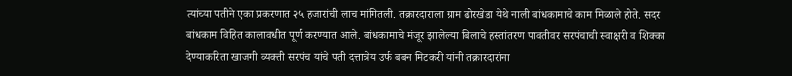त्यांच्या पतीने एका प्रकरणात २५ हजारांची लाच मांगितली. तक्रारदाराला ग्राम ढोरखेडा येथे नाली बांधकामाचे काम मिळाले होते. सदर बांधकाम विहित कालावधीत पूर्ण करण्यात आले. बांधकामाचे मंजूर झालेल्या बिलाचे हस्तांतरण पावतीवर सरपंचाची स्वाक्षरी व शिक्का देण्याकरिता खाजगी व्यक्ती सरपंच यांचे पती दत्तात्रेय उर्फ बबन मिटकरी यांनी तक्रारदारांना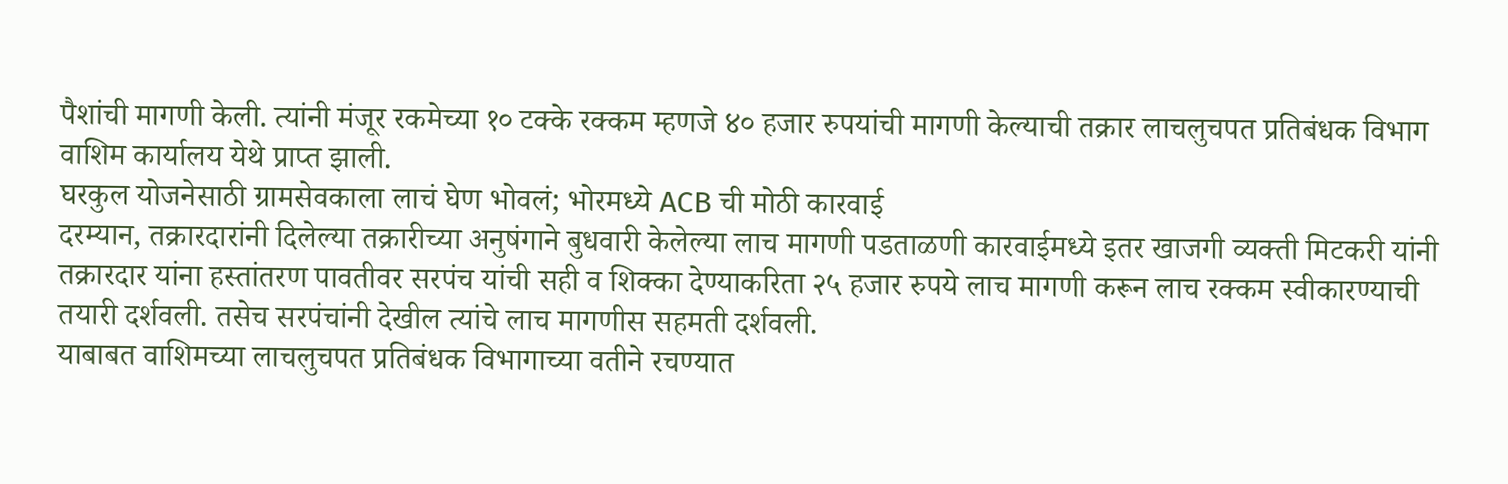पैशांची मागणी केली. त्यांनी मंजूर रकमेच्या १० टक्के रक्कम म्हणजे ४० हजार रुपयांची मागणी केल्याची तक्रार लाचलुचपत प्रतिबंधक विभाग वाशिम कार्यालय येथे प्राप्त झाली.
घरकुल योजनेसाठी ग्रामसेवकाला लाचं घेण भोवलं; भोरमध्ये ACB ची मोठी कारवाई
दरम्यान, तक्रारदारांनी दिलेल्या तक्रारीच्या अनुषंगाने बुधवारी केलेल्या लाच मागणी पडताळणी कारवाईमध्ये इतर खाजगी व्यक्ती मिटकरी यांनी तक्रारदार यांना हस्तांतरण पावतीवर सरपंच यांची सही व शिक्का देण्याकरिता २५ हजार रुपये लाच मागणी करून लाच रक्कम स्वीकारण्याची तयारी दर्शवली. तसेच सरपंचांनी देखील त्यांचे लाच मागणीस सहमती दर्शवली.
याबाबत वाशिमच्या लाचलुचपत प्रतिबंधक विभागाच्या वतीने रचण्यात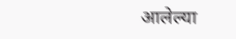आलेल्या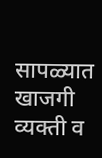सापळ्यात खाजगी व्यक्ती व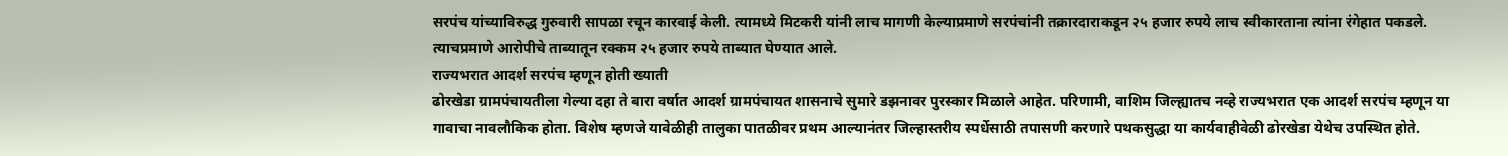सरपंच यांच्याविरुद्ध गुरुवारी सापळा रचून कारवाई केली. त्यामध्ये मिटकरी यांनी लाच मागणी केल्याप्रमाणे सरपंचांनी तक्रारदाराकडून २५ हजार रुपये लाच स्वीकारताना त्यांना रंगेहात पकडले. त्याचप्रमाणे आरोपीचे ताब्यातून रक्कम २५ हजार रुपये ताब्यात घेण्यात आले.
राज्यभरात आदर्श सरपंच म्हणून होती ख्याती
ढोरखेडा ग्रामपंचायतीला गेल्या दहा ते बारा वर्षात आदर्श ग्रामपंचायत शासनाचे सुमारे डझनावर पुरस्कार मिळाले आहेत. परिणामी, वाशिम जिल्ह्यातच नव्हे राज्यभरात एक आदर्श सरपंच म्हणून या गावाचा नावलौकिक होता. विशेष म्हणजे यावेळीही तालुका पातळीवर प्रथम आल्यानंतर जिल्हास्तरीय स्पर्धेसाठी तपासणी करणारे पथकसुद्धा या कार्यवाहीवेळी ढोरखेडा येथेच उपस्थित होते.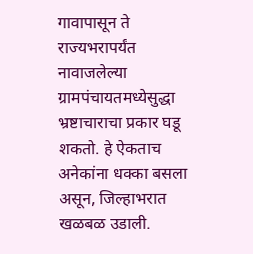गावापासून ते राज्यभरापर्यंत नावाजलेल्या ग्रामपंचायतमध्येसुद्धा भ्रष्टाचाराचा प्रकार घडू शकतो. हे ऐकताच अनेकांना धक्का बसला असून, जिल्हाभरात खळबळ उडाली.